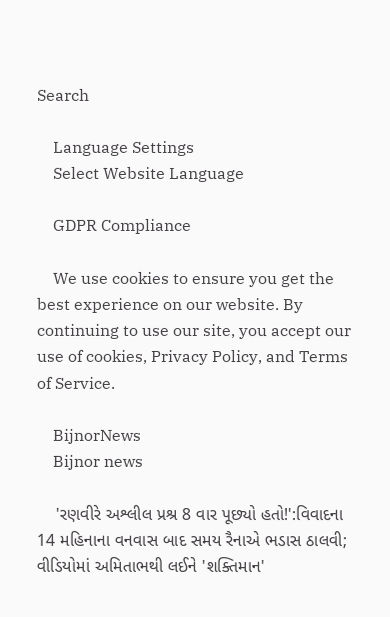Search

    Language Settings
    Select Website Language

    GDPR Compliance

    We use cookies to ensure you get the best experience on our website. By continuing to use our site, you accept our use of cookies, Privacy Policy, and Terms of Service.

    BijnorNews
    Bijnor news

    'રણવીરે અશ્લીલ પ્રશ્ર 8 વાર પૂછ્યો હતો!':વિવાદના 14 મહિનાના વનવાસ બાદ સમય રૈનાએ ભડાસ ઠાલવી; વીડિયોમાં અમિતાભથી લઈને 'શક્તિમાન'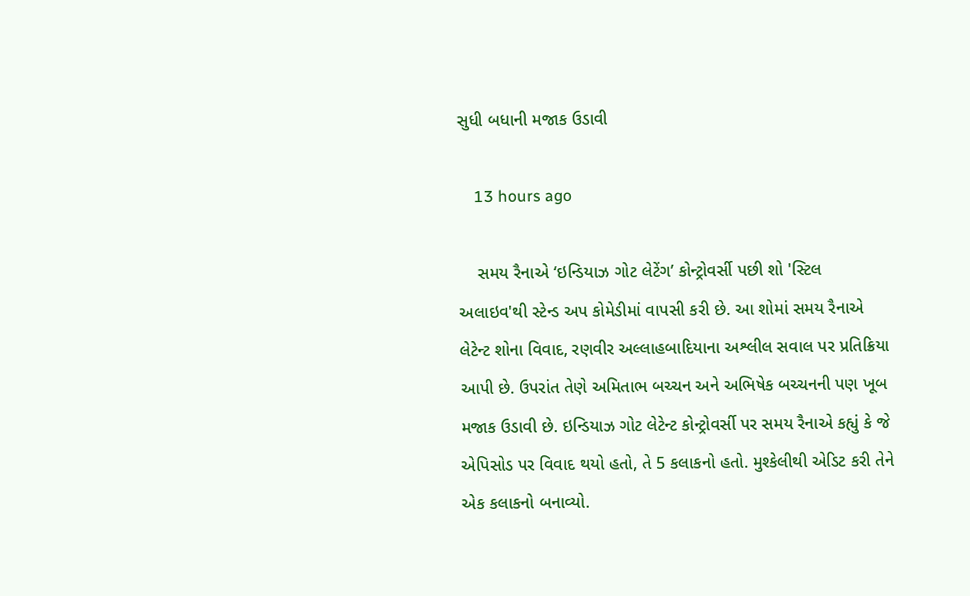સુધી બધાની મજાક ઉડાવી

    13 hours ago

    સમય રૈનાએ ‘ઇન્ડિયાઝ ગોટ લેટેંગ’ કોન્ટ્રોવર્સી પછી શો 'સ્ટિલ અલાઇવ'થી સ્ટેન્ડ અપ કોમેડીમાં વાપસી કરી છે. આ શોમાં સમય રૈનાએ લેટેન્ટ શોના વિવાદ, રણવીર અલ્લાહબાદિયાના અશ્લીલ સવાલ પર પ્રતિક્રિયા આપી છે. ઉપરાંત તેણે અમિતાભ બચ્ચન અને અભિષેક બચ્ચનની પણ ખૂબ મજાક ઉડાવી છે. ઇન્ડિયાઝ ગોટ લેટેન્ટ કોન્ટ્રોવર્સી પર સમય રૈનાએ કહ્યું કે જે એપિસોડ પર વિવાદ થયો હતો, તે 5 કલાકનો હતો. મુશ્કેલીથી એડિટ કરી તેને એક કલાકનો બનાવ્યો.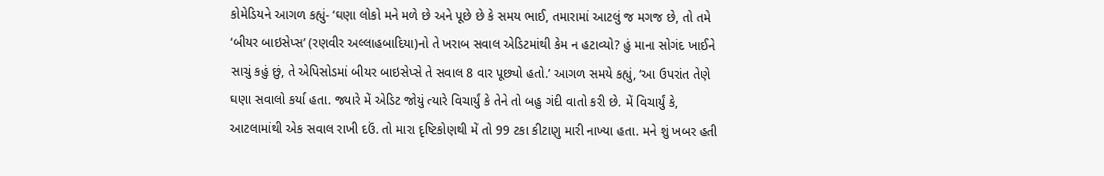કોમેડિયને આગળ કહ્યું- ‘ઘણા લોકો મને મળે છે અને પૂછે છે કે સમય ભાઈ, તમારામાં આટલું જ મગજ છે, તો તમે ‘બીયર બાઇસેપ્સ’ (રણવીર અલ્લાહબાદિયા)નો તે ખરાબ સવાલ એડિટમાંથી કેમ ન હટાવ્યો? હું માના સોગંદ ખાઈને સાચું કહું છું, તે એપિસોડમાં બીયર બાઇસેપ્સે તે સવાલ 8 વાર પૂછ્યો હતો.’ આગળ સમયે કહ્યું, ‘આ ઉપરાંત તેણે ઘણા સવાલો કર્યા હતા. જ્યારે મેં એડિટ જોયું ત્યારે વિચાર્યું કે તેને તો બહુ ગંદી વાતો કરી છે. મેં વિચાર્યું કે, આટલામાંથી એક સવાલ રાખી દઉં. તો મારા દૃષ્ટિકોણથી મેં તો 99 ટકા કીટાણુ મારી નાખ્યા હતા. મને શું ખબર હતી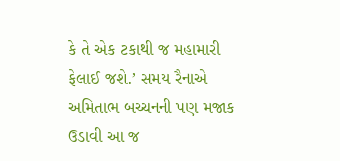કે તે એક ટકાથી જ મહામારી ફેલાઈ જશે.’ સમય રૈનાએ અમિતાભ બચ્ચનની પણ મજાક ઉડાવી આ જ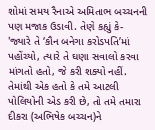શોમાં સમય રૈનાએ અમિતાભ બચ્ચનની પણ મજાક ઉડાવી. તેણે કહ્યું કે- 'જ્યારે તે ‘કૌન બનેગા કરોડપતિ’માં પહોંચ્યો, ત્યારે તે ઘણા સવાલો કરવા માંગતો હતો, જે કરી શક્યો નહીં. તેમાંથી એક હતો કે તમે આટલી પોલિયોની એડ કરી છે, તો તમે તમારા દીકરા (અભિષેક બચ્ચન)ને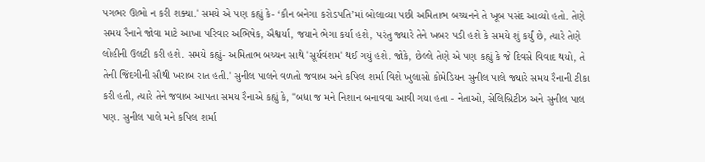પગભર ઊભો ન કરી શક્યા.' સમયે એ પણ કહ્યું કે- ‘કૌન બનેગા કરોડપતિ’માં બોલાવ્યા પછી અમિતાભ બચ્ચનને તે ખૂબ પસંદ આવ્યો હતો. તેણે સમય રૈનાને જોવા માટે આખા પરિવાર અભિષેક, ઐશ્વર્યા, જયાને ભેગા કર્યા હશે, પરંતુ જ્યારે તેને ખબર પડી હશે કે સમયે શું કર્યું છે, ત્યારે તેણે લોહીની ઉલટી કરી હશે. સમયે કહ્યું- અમિતાભ બચ્ચન સાથે 'સૂર્યવંશમ' થઈ ગયું હશે. જોકે, છેલ્લે તેણે એ પણ કહ્યું કે જે દિવસે વિવાદ થયો, તે તેની જિંદગીની સૌથી ખરાબ રાત હતી.' સુનીલ પાલને વળતો જવાબ અને કપિલ શર્મા વિશે ખુલાસો કોમેડિયન સુનીલ પાલે જ્યારે સમય રૈનાની ટીકા કરી હતી, ત્યારે તેને જવાબ આપતા સમય રૈનાએ કહ્યું કે, "બધા જ મને નિશાન બનાવવા આવી ગયા હતા - નેતાઓ, સેલિબ્રિટીઝ અને સુનીલ પાલ પણ. સુનીલ પાલે મને કપિલ શર્મા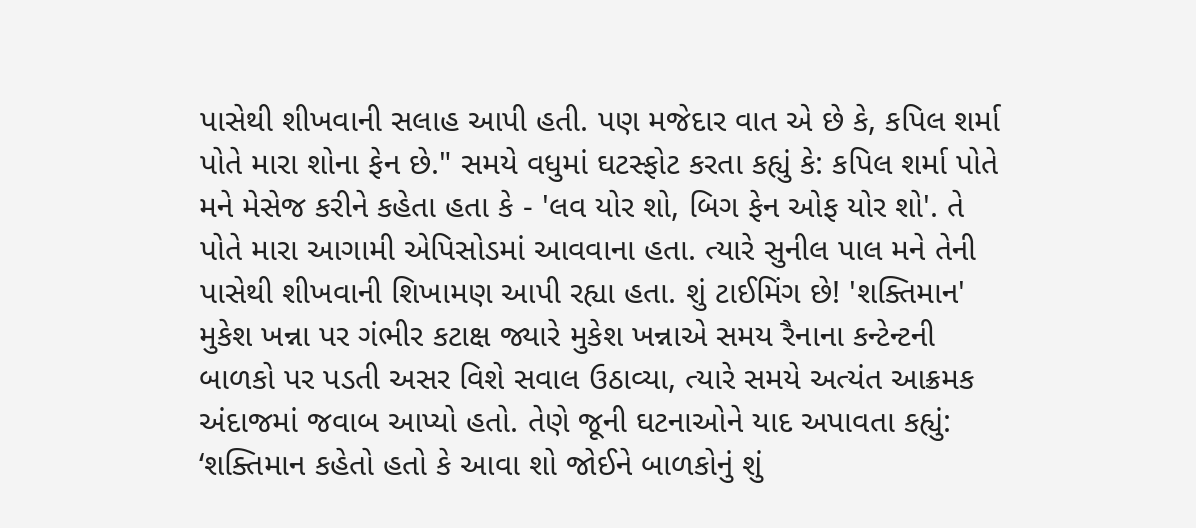પાસેથી શીખવાની સલાહ આપી હતી. પણ મજેદાર વાત એ છે કે, કપિલ શર્મા પોતે મારા શોના ફેન છે." સમયે વધુમાં ઘટસ્ફોટ કરતા કહ્યું કે: કપિલ શર્મા પોતે મને મેસેજ કરીને કહેતા હતા કે - 'લવ યોર શો, બિગ ફેન ઓફ યોર શો'. તે પોતે મારા આગામી એપિસોડમાં આવવાના હતા. ત્યારે સુનીલ પાલ મને તેની પાસેથી શીખવાની શિખામણ આપી રહ્યા હતા. શું ટાઈમિંગ છે! 'શક્તિમાન' મુકેશ ખન્ના પર ગંભીર કટાક્ષ જ્યારે મુકેશ ખન્નાએ સમય રૈનાના કન્ટેન્ટની બાળકો પર પડતી અસર વિશે સવાલ ઉઠાવ્યા, ત્યારે સમયે અત્યંત આક્રમક અંદાજમાં જવાબ આપ્યો હતો. તેણે જૂની ઘટનાઓને યાદ અપાવતા કહ્યું: ‘શક્તિમાન કહેતો હતો કે આવા શો જોઈને બાળકોનું શું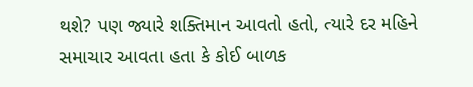થશે? પણ જ્યારે શક્તિમાન આવતો હતો, ત્યારે દર મહિને સમાચાર આવતા હતા કે કોઈ બાળક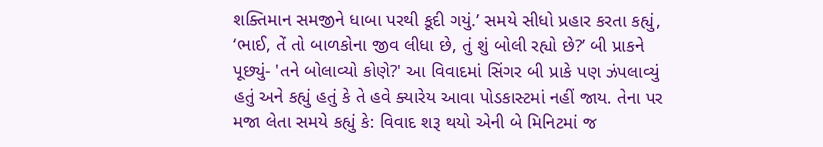શક્તિમાન સમજીને ધાબા પરથી કૂદી ગયું.’ સમયે સીધો પ્રહાર કરતા કહ્યું, ‘ભાઈ, તેં તો બાળકોના જીવ લીધા છે, તું શું બોલી રહ્યો છે?’ બી પ્રાકને પૂછ્યું- 'તને બોલાવ્યો કોણે?' આ વિવાદમાં સિંગર બી પ્રાકે પણ ઝંપલાવ્યું હતું અને કહ્યું હતું કે તે હવે ક્યારેય આવા પોડકાસ્ટમાં નહીં જાય. તેના પર મજા લેતા સમયે કહ્યું કે: વિવાદ શરૂ થયો એની બે મિનિટમાં જ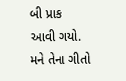બી પ્રાક આવી ગયો. મને તેના ગીતો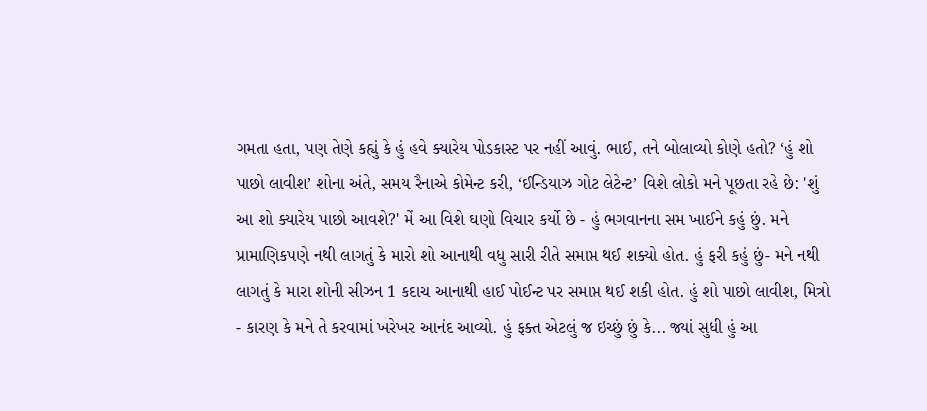ગમતા હતા, પણ તેણે કહ્યું કે હું હવે ક્યારેય પોડકાસ્ટ પર નહીં આવું. ભાઈ, તને બોલાવ્યો કોણે હતો? ‘હું શો પાછો લાવીશ’ શોના અંતે, સમય રૈનાએ કોમેન્ટ કરી, ‘ઈન્ડિયાઝ ગોટ લેટેન્ટ’ વિશે લોકો મને પૂછતા રહે છે: 'શું આ શો ક્યારેય પાછો આવશે?' મેં આ વિશે ઘણો વિચાર કર્યો છે - હું ભગવાનના સમ ખાઈને કહું છું. મને પ્રામાણિકપણે નથી લાગતું કે મારો શો આનાથી વધુ સારી રીતે સમાપ્ત થઈ શક્યો હોત. હું ફરી કહું છું- મને નથી લાગતું કે મારા શોની સીઝન 1 કદાચ આનાથી હાઈ પોઈન્ટ પર સમાપ્ત થઈ શકી હોત. હું શો પાછો લાવીશ, મિત્રો - કારણ કે મને તે કરવામાં ખરેખર આનંદ આવ્યો. હું ફક્ત એટલું જ ઇચ્છું છું કે... જ્યાં સુધી હું આ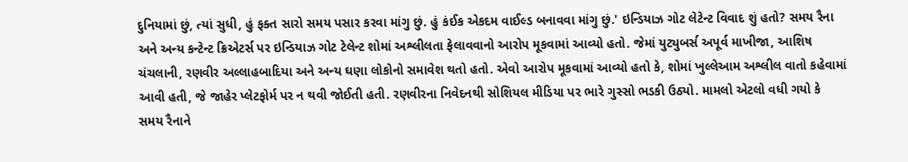દુનિયામાં છું, ત્યાં સુધી, હું ફક્ત સારો સમય પસાર કરવા માંગુ છું. હું કંઈક એકદમ વાઈલ્ડ બનાવવા માંગુ છું.' ઇન્ડિયાઝ ગોટ લેટેન્ટ વિવાદ શું હતો? સમય રૈના અને અન્ય કન્ટેન્ટ ક્રિએટર્સ પર ઇન્ડિયાઝ ગોટ ટેલેન્ટ શોમાં અશ્લીલતા ફેલાવવાનો આરોપ મૂકવામાં આવ્યો હતો. જેમાં યુટ્યુબર્સ અપૂર્વ માખીજા, આશિષ ચંચલાની, રણવીર અલ્લાહબાદિયા અને અન્ય ઘણા લોકોનો સમાવેશ થતો હતો. એવો આરોપ મૂકવામાં આવ્યો હતો કે, શોમાં ખુલ્લેઆમ અશ્લીલ વાતો કહેવામાં આવી હતી, જે જાહેર પ્લેટફોર્મ પર ન થવી જોઈતી હતી. રણવીરના નિવેદનથી સોશિયલ મીડિયા પર ભારે ગુસ્સો ભડકી ઉઠ્યો. મામલો એટલો વધી ગયો કે સમય રૈનાને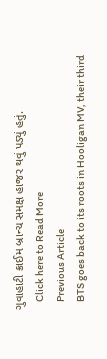ગુવાહાટી ક્રાઈમ બ્રાન્ચ સમક્ષ હાજર થવું પડ્યું હતું.
    Click here to Read More
    Previous Article
    BTS goes back to its roots in Hooligan MV, their third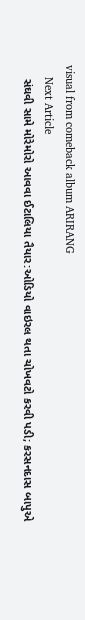visual from comeback album ARIRANG
    Next Article
    સંઘવી સામે મોરેમોરો આવવા ઈટાલિયા તૈયાર:ઓડિયો વાઇરલ થતા ચોખવટો કરવી પડી; કરસનદાસ બાપુએ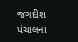જગદીશ પંચાલના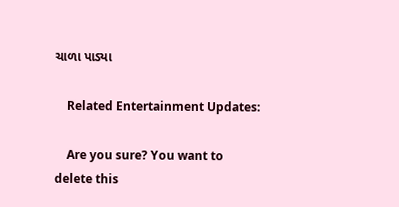ચાળા પાડ્યા

    Related Entertainment Updates:

    Are you sure? You want to delete this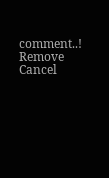comment..! Remove Cancel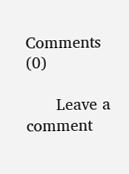Comments (0)

      Leave a comment